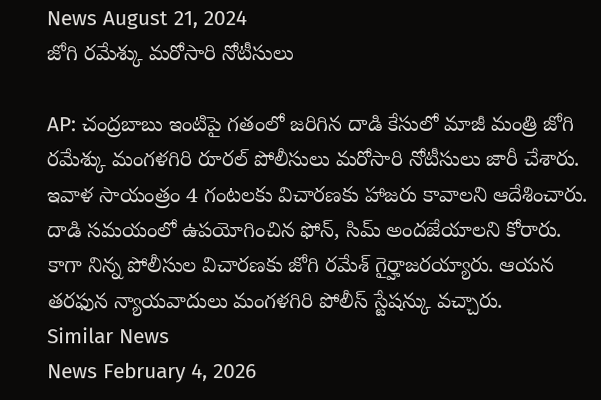News August 21, 2024
జోగి రమేశ్కు మరోసారి నోటీసులు

AP: చంద్రబాబు ఇంటిపై గతంలో జరిగిన దాడి కేసులో మాజీ మంత్రి జోగి రమేశ్కు మంగళగిరి రూరల్ పోలీసులు మరోసారి నోటీసులు జారీ చేశారు. ఇవాళ సాయంత్రం 4 గంటలకు విచారణకు హాజరు కావాలని ఆదేశించారు. దాడి సమయంలో ఉపయోగించిన ఫోన్, సిమ్ అందజేయాలని కోరారు. కాగా నిన్న పోలీసుల విచారణకు జోగి రమేశ్ గైర్హాజరయ్యారు. ఆయన తరఫున న్యాయవాదులు మంగళగిరి పోలీస్ స్టేషన్కు వచ్చారు.
Similar News
News February 4, 2026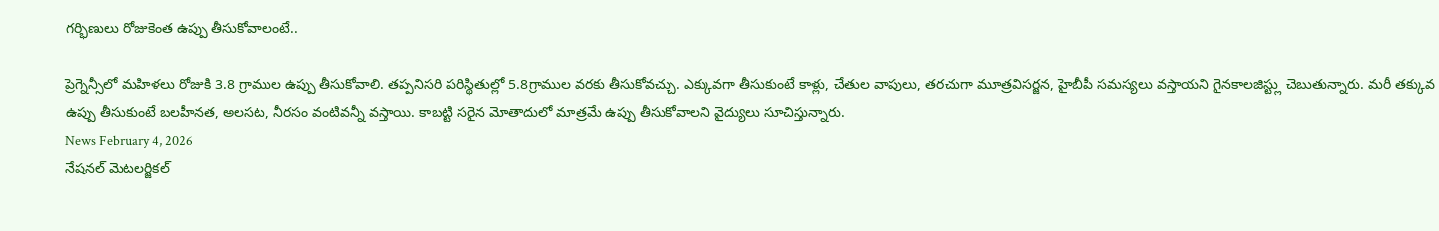గర్భిణులు రోజుకెంత ఉప్పు తీసుకోవాలంటే..

ప్రెగ్నెన్సీలో మహిళలు రోజుకి 3.8 గ్రాముల ఉప్పు తీసుకోవాలి. తప్పనిసరి పరిస్థితుల్లో 5.8గ్రాముల వరకు తీసుకోవచ్చు. ఎక్కువగా తీసుకుంటే కాళ్లు, చేతుల వాపులు, తరచుగా మూత్రవిసర్జన, హైబీపీ సమస్యలు వస్తాయని గైనకాలజిస్ట్లు చెబుతున్నారు. మరీ తక్కువ ఉప్పు తీసుకుంటే బలహీనత, అలసట, నీరసం వంటివన్నీ వస్తాయి. కాబట్టి సరైన మోతాదులో మాత్రమే ఉప్పు తీసుకోవాలని వైద్యులు సూచిస్తున్నారు.
News February 4, 2026
నేషనల్ మెటలర్జికల్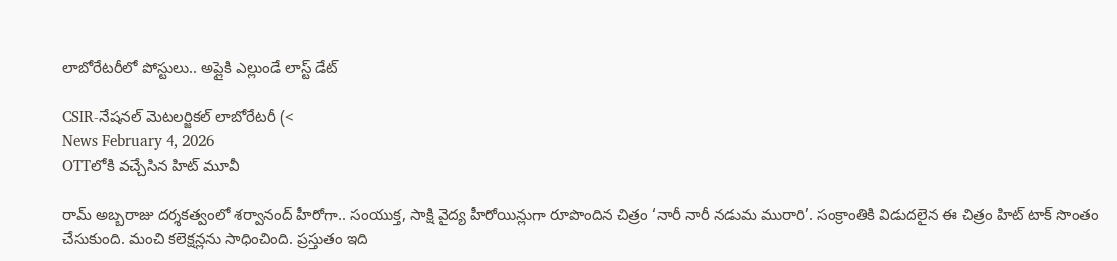లాబోరేటరీలో పోస్టులు.. అప్లైకి ఎల్లుండే లాస్ట్ డేట్

CSIR-నేషనల్ మెటలర్జికల్ లాబోరేటరీ (<
News February 4, 2026
OTTలోకి వచ్చేసిన హిట్ మూవీ

రామ్ అబ్బరాజు దర్శకత్వంలో శర్వానంద్ హీరోగా.. సంయుక్త, సాక్షి వైద్య హీరోయిన్లుగా రూపొందిన చిత్రం ‘నారీ నారీ నడుమ మురారి’. సంక్రాంతికి విడుదలైన ఈ చిత్రం హిట్ టాక్ సొంతం చేసుకుంది. మంచి కలెక్షన్లను సాధించింది. ప్రస్తుతం ఇది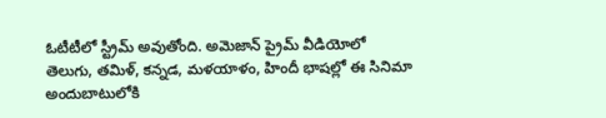ఓటీటీలో స్ట్రీమ్ అవుతోంది. అమెజాన్ ప్రైమ్ వీడియోలో తెలుగు, తమిళ్, కన్నడ, మళయాళం, హిందీ భాషల్లో ఈ సినిమా అందుబాటులోకి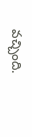వచ్చింది.